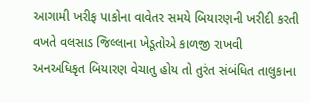આગામી ખરીફ પાકોના વાવેતર સમયે બિયારણની ખરીદી કરતી વખતે વલસાડ જિલ્લાના ખેડૂતોએ કાળજી રાખવી
અનઅધિકૃત બિયારણ વેચાતુ હોય તો તુરંત સંબંધિત તાલુકાના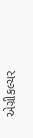એગ્રીકલ્ચર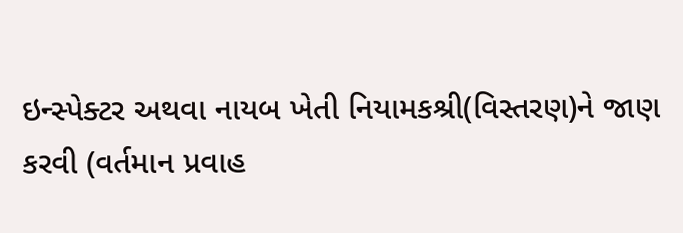ઇન્સ્પેક્ટર અથવા નાયબ ખેતી નિયામકશ્રી(વિસ્તરણ)ને જાણ કરવી (વર્તમાન પ્રવાહ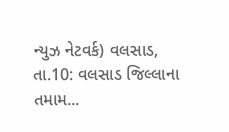ન્યુઝ નેટવર્ક) વલસાડ, તા.10: વલસાડ જિલ્લાના તમામ...